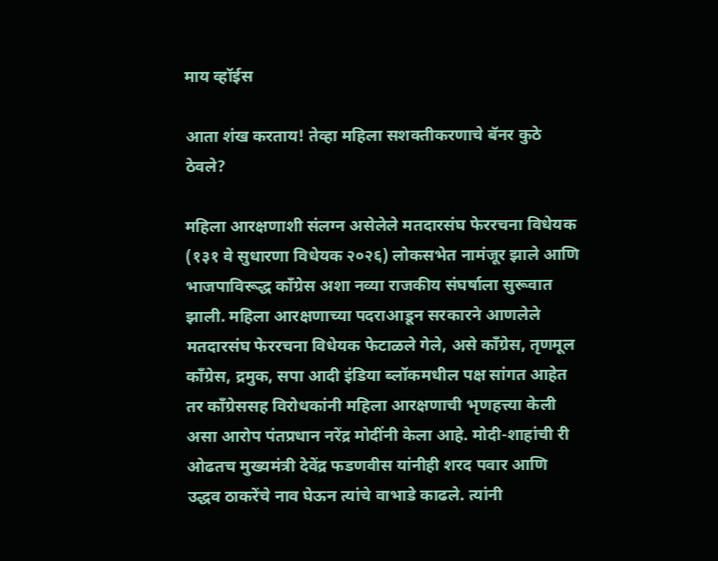माय व्हॉईस

आता शंख करताय! तेव्हा महिला सशक्तीकरणाचे बॅनर कुठे ठेवले?

महिला आरक्षणाशी संलग्न असेलेले मतदारसंघ फेररचना विधेयक (१३१ वे सुधारणा विधेयक २०२६) लोकसभेत नामंजूर झाले आणि भाजपाविरूद्ध काँग्रेस अशा नव्या राजकीय संघर्षाला सुरूवात झाली. महिला आरक्षणाच्या पदराआडून सरकारने आणलेले मतदारसंघ फेररचना विधेयक फेटाळले गेले, असे काँग्रेस, तृणमूल काँग्रेस, द्रमुक, सपा आदी इंडिया ब्लॉकमधील पक्ष सांगत आहेत तर काँग्रेससह विरोधकांनी महिला आरक्षणाची भृणहत्त्या केली असा आरोप पंतप्रधान नरेंद्र मोदींनी केला आहे. मोदी-शाहांची री ओढतच मुख्यमंत्री देवेंद्र फडणवीस यांनीही शरद पवार आणि उद्धव ठाकरेंचे नाव घेऊन त्यांचे वाभाडे काढले. त्यांनी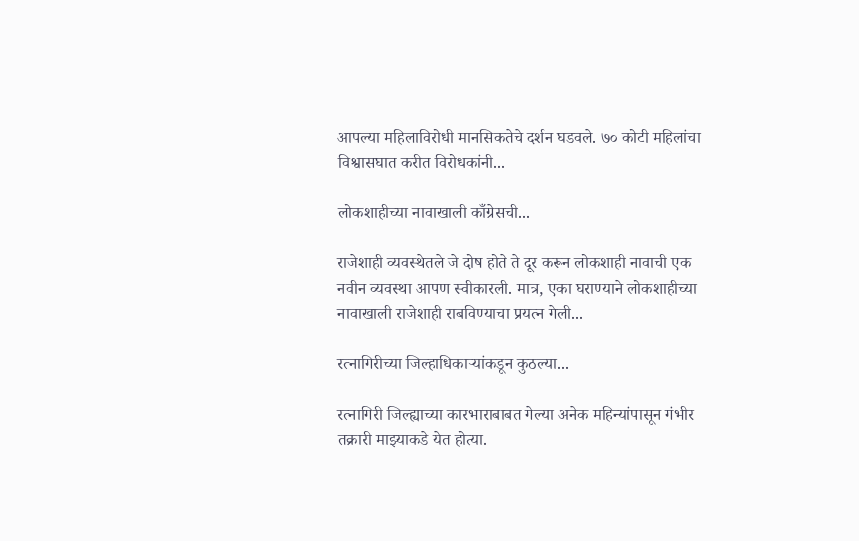आपल्या महिलाविरोधी मानसिकतेचे दर्शन घडवले. ७० कोटी महिलांचा विश्वासघात करीत विरोधकांनी...

लोकशाहीच्या नावाखाली काँग्रेसची...

राजेशाही व्यवस्थेतले जे दोष होते ते दूर करून लोकशाही नावाची एक नवीन व्यवस्था आपण स्वीकारली. मात्र, एका घराण्याने लोकशाहीच्या नावाखाली राजेशाही राबविण्याचा प्रयत्न गेली...

रत्नागिरीच्या जिल्हाधिकाऱ्यांकडून कुठल्या...

रत्नागिरी जिल्ह्याच्या कारभाराबाबत गेल्या अनेक महिन्यांपासून गंभीर तक्रारी माझ्याकडे येत होत्या.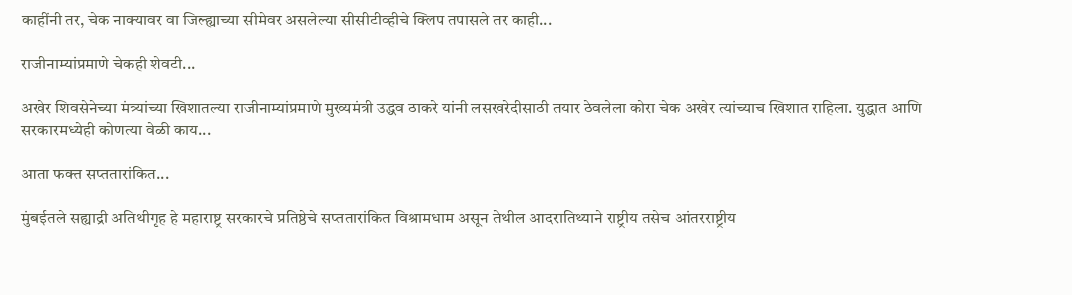काहींनी तर, चेक नाक्यावर वा जिल्ह्याच्या सीमेवर असलेल्या सीसीटीव्हीचे क्लिप तपासले तर काही...

राजीनाम्यांप्रमाणे चेकही शेवटी...

अखेर शिवसेनेच्या मंत्र्यांच्या खिशातल्या राजीनाम्यांप्रमाणे मुख्यमंत्री उद्धव ठाकरे यांनी लसखरेदीसाठी तयार ठेवलेला कोरा चेक अखेर त्यांच्याच खिशात राहिला. युद्धात आणि सरकारमध्येही कोणत्या वेळी काय...

आता फक्त सप्ततारांकित...

मुंबईतले सह्याद्री अतिथीगृह हे महाराष्ट्र सरकारचे प्रतिष्ठेचे सप्ततारांकित विश्रामधाम असून तेथील आदरातिथ्याने राष्ट्रीय तसेच आंतरराष्ट्रीय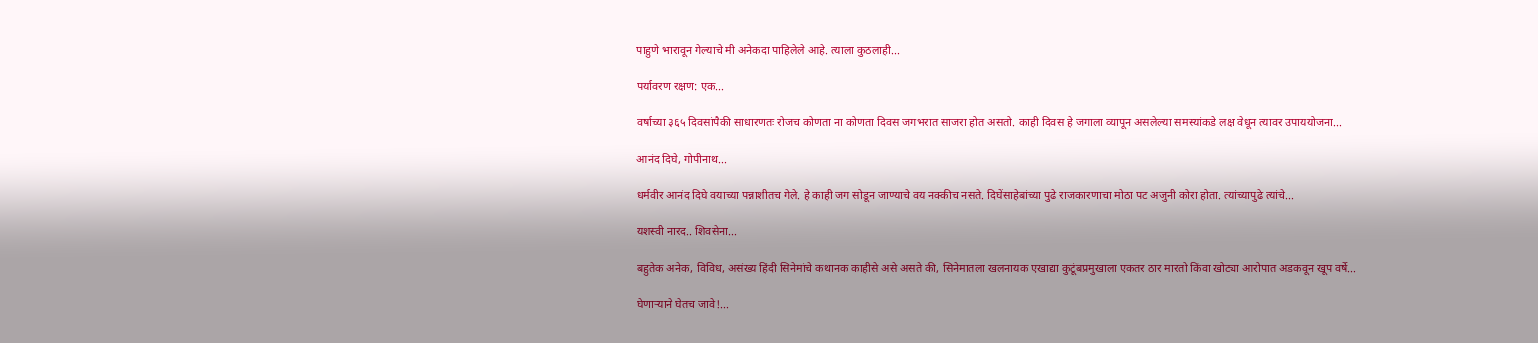पाहुणे भारावून गेल्याचे मी अनेकदा पाहिलेले आहे. त्याला कुठलाही...

पर्यावरण रक्षण: एक...

वर्षाच्या ३६५ दिवसांपैकी साधारणतः रोजच कोणता ना कोणता दिवस जगभरात साजरा होत असतो. काही दिवस हे जगाला व्यापून असलेल्या समस्यांकडे लक्ष वेधून त्यावर उपाययोजना...

आनंद दिघे, गोपीनाथ...

धर्मवीर आनंद दिघे वयाच्या पन्नाशीतच गेले. हे काही जग सोडून जाण्याचे वय नक्कीच नसते. दिघेंसाहेबांच्या पुढे राजकारणाचा मोठा पट अजुनी कोरा होता. त्यांच्यापुढे त्यांचे...

यशस्वी नारद.. शिवसेना...

बहुतेक अनेक, विविध, असंख्य हिंदी सिनेमांचे कथानक काहीसे असे असते की, सिनेमातला खलनायक एखाद्या कुटूंबप्रमुखाला एकतर ठार मारतो किंवा खोट्या आरोपात अडकवून खूप वर्षे...

घेणाऱ्याने घेतच जावे!...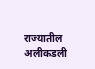राज्यातील अलीकडली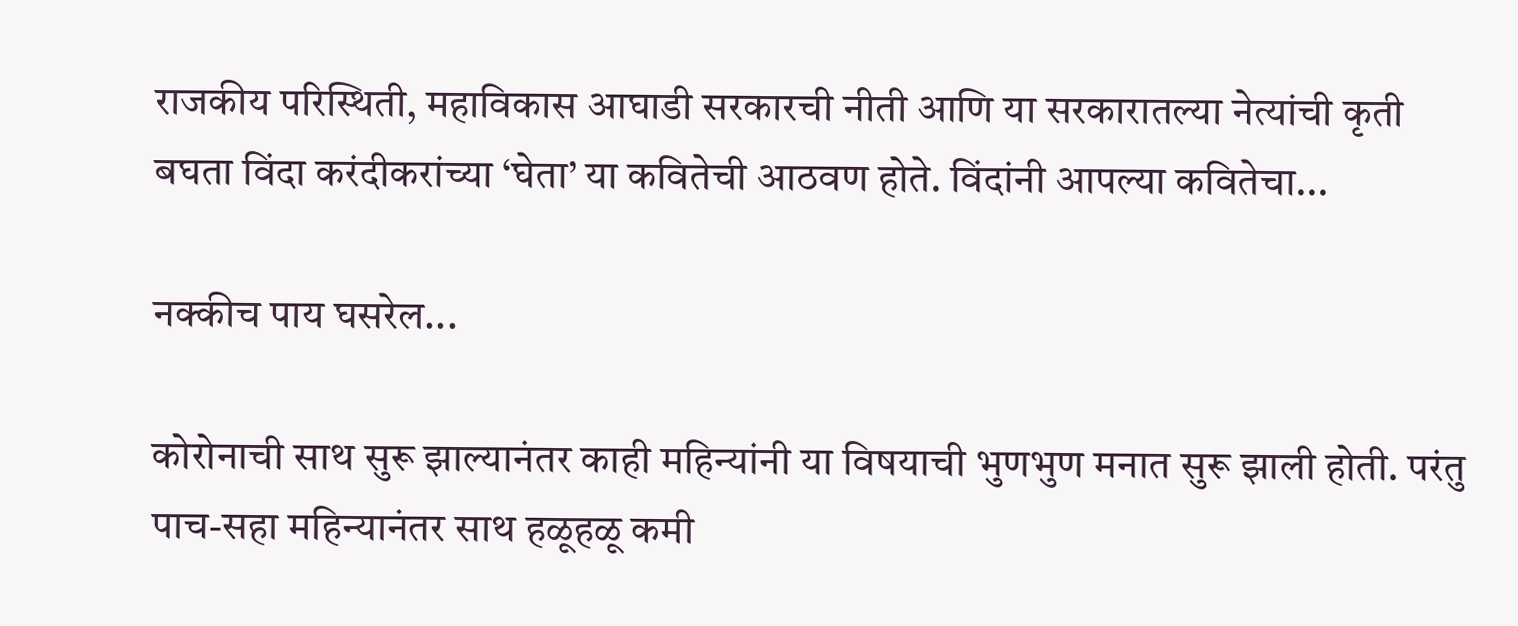राजकीय परिस्थिती, महाविकास आघाडी सरकारची नीती आणि या सरकारातल्या नेत्यांची कृती बघता विंदा करंदीकरांच्या ‘घेता’ या कवितेची आठवण होते. विंदांनी आपल्या कवितेचा...

नक्कीच पाय घसरेल...

कोरोनाची साथ सुरू झाल्यानंतर काही महिन्यांनी या विषयाची भुणभुण मनात सुरू झाली होती. परंतु पाच-सहा महिन्यानंतर साथ हळूहळू कमी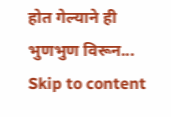होत गेल्याने ही भुणभुण विरून...
Skip to content